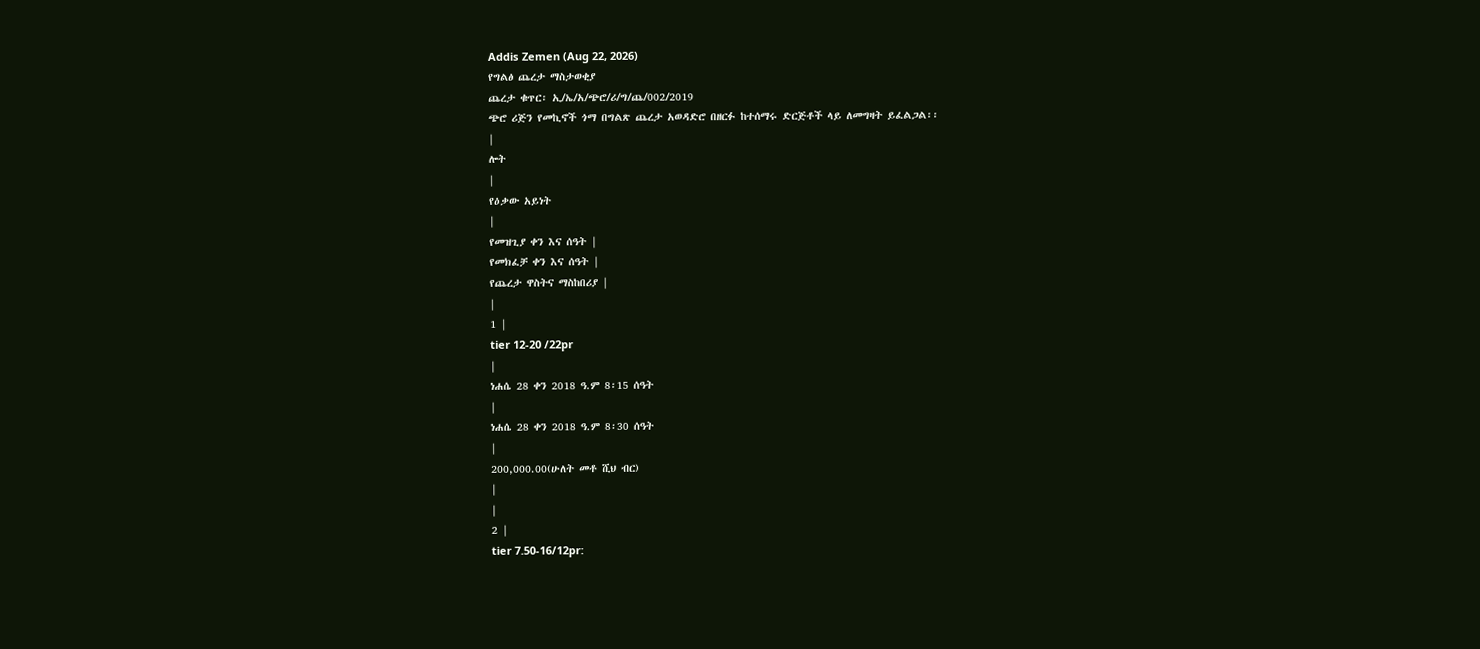Addis Zemen (Aug 22, 2026)
የግልፅ ጨረታ ማስታወቂያ
ጨረታ ቁጥር፡ ኢ/ኤ/አ/ጭሮ/ሪ/ግ/ጨ/002/2019
ጭሮ ሪጅን የመኪኖች ጎማ በግልጽ ጨረታ አወዳድሮ በዘርፉ ከተሰማሩ ድርጅቶች ላይ ለመግዛት ይፈልጋል፡፡
|
ሎት
|
የዕቃው አይነት
|
የመዝጊያ ቀን እና ሰዓት |
የመክፈቻ ቀን እና ሰዓት |
የጨረታ ዋስትና ማስከበሪያ |
|
1 |
tier 12-20 /22pr
|
ነሐሴ 28 ቀን 2018 ዓ.ም 8፡15 ሰዓት
|
ነሐሴ 28 ቀን 2018 ዓ.ም 8፡30 ሰዓት
|
200,000.00(ሁለት መቶ ሺህ ብር)
|
|
2 |
tier 7.50-16/12pr: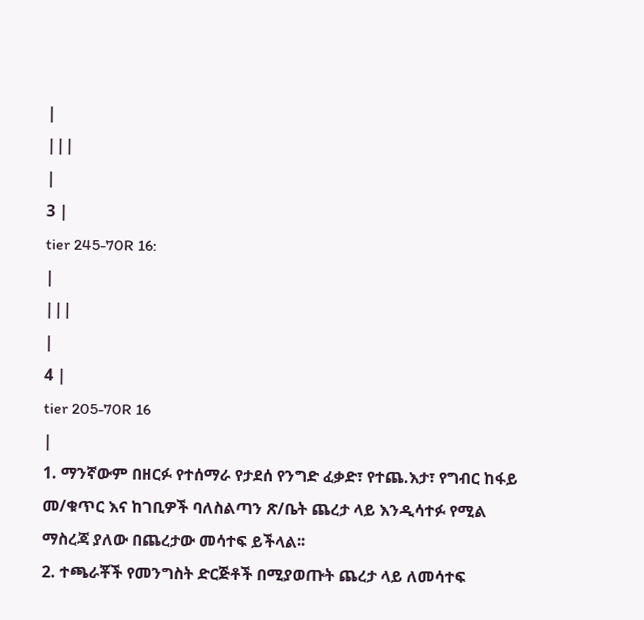|
|||
|
3 |
tier 245-70R 16:
|
|||
|
4 |
tier 205-70R 16
|
1. ማንኛውም በዘርፉ የተሰማራ የታደሰ የንግድ ፈቃድ፣ የተጨ.እታ፣ የግብር ከፋይ መ/ቁጥር እና ከገቢዎች ባለስልጣን ጽ/ቤት ጨረታ ላይ እንዲሳተፉ የሚል ማስረጃ ያለው በጨረታው መሳተፍ ይችላል፡፡
2. ተጫራቾች የመንግስት ድርጅቶች በሚያወጡት ጨረታ ላይ ለመሳተፍ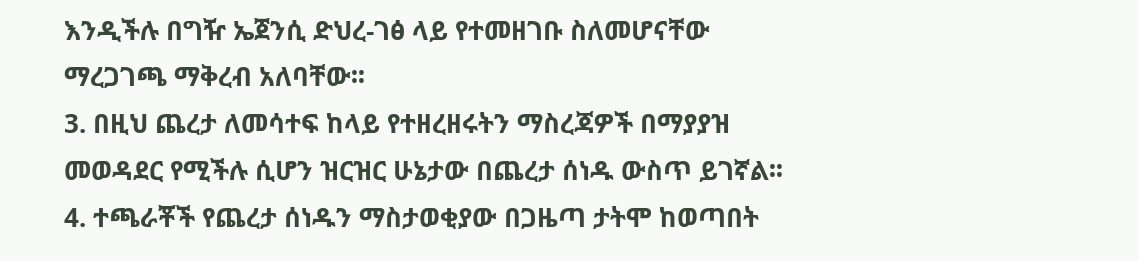እንዲችሉ በግዥ ኤጀንሲ ድህረ-ገፅ ላይ የተመዘገቡ ስለመሆናቸው ማረጋገጫ ማቅረብ አለባቸው፡፡
3. በዚህ ጨረታ ለመሳተፍ ከላይ የተዘረዘሩትን ማስረጃዎች በማያያዝ መወዳደር የሚችሉ ሲሆን ዝርዝር ሁኔታው በጨረታ ሰነዱ ውስጥ ይገኛል፡፡
4. ተጫራቾች የጨረታ ሰነዱን ማስታወቂያው በጋዜጣ ታትሞ ከወጣበት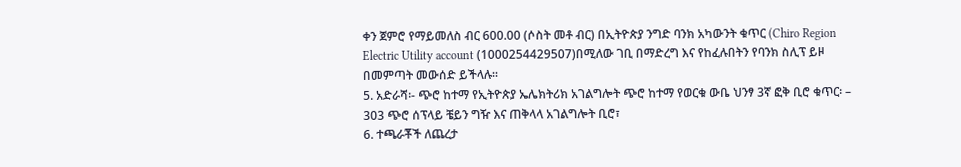ቀን ጀምሮ የማይመለስ ብር 600.00 (ሶስት መቶ ብር) በኢትዮጵያ ንግድ ባንክ አካውንት ቁጥር (Chiro Region Electric Utility account (1000254429507)በሚለው ገቢ በማድረግ እና የከፈሉበትን የባንክ ስሊፕ ይዞ በመምጣት መውሰድ ይችላሉ፡፡
5. አድራሻ፡- ጭሮ ከተማ የኢትዮጵያ ኤሌክትሪክ አገልግሎት ጭሮ ከተማ የወርቁ ውቤ ህንፃ 3ኛ ፎቅ ቢሮ ቁጥር፡ – 303 ጭሮ ሰፕላይ ቼይን ግዥ እና ጠቅላላ አገልግሎት ቢሮ፣
6. ተጫራቾች ለጨረታ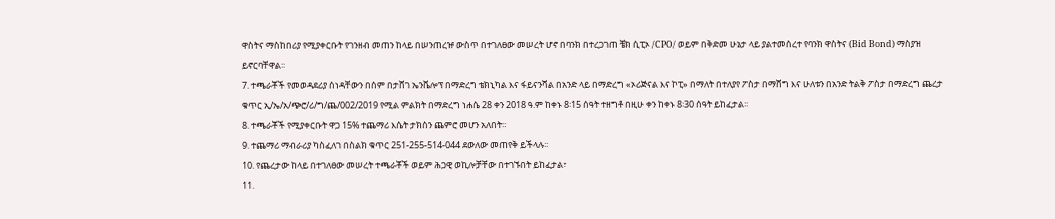ዋስትና ማስከበሪያ የሚያቀርቡት የገንዘብ መጠን ከላይ በሠንጠረዡ ውስጥ በተገለፀው መሠረት ሆኖ በባንክ በተረጋገጠ ቼክ ሲፒኦ /CPO/ ወይም በቅድመ ሁኔታ ላይ ያልተመሰረተ የባንክ ዋስትና (Bid Bond) ማስያዝ ይኖርባቸዋል፡፡
7. ተጫራቾች የመወዳደሪያ ሰነዳቸውን በሰም በታሸገ ኤንቬሎፕ በማድረግ ቴክኒካል እና ፋይናንሻል በአንድ ላይ በማድረግ «ኦሪጅናል እና ኮፒ» በማለት በተለያየ ፖስታ በማሸግ እና ሁለቱን በአንድ ትልቅ ፖስታ በማድረግ ጨረታ ቁጥር ኢ/ኤ/አ/ጭሮ/ሪ/ግ/ጨ/002/2019 የሚል ምልክት በማድረግ ነሐሴ 28 ቀን 2018 ዓ.ም ከቀኑ 8፡15 ሰዓት ተዘግቶ በዚሁ ቀን ከቀኑ 8፡30 ሰዓት ይከፈታል፡፡
8. ተጫራቾች የሚያቀርቡት ዋጋ 15% ተጨማሪ እሴት ታክስን ጨምሮ መሆን አለበት፡፡
9. ተጨማሪ ማብራሪያ ካስፈለገ በስልክ ቁጥር 251-255-514-044 ደውለው መጠየቅ ይችላሉ፡፡
10. የጨረታው ከላይ በተገለፀው መሠረት ተጫራቾች ወይም ሕጋዊ ወኪሎቻቸው በተገኙበት ይከፈታል፣
11.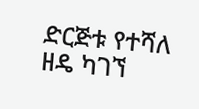ድርጅቱ የተሻለ ዘዴ ካገኘ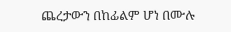ጨረታውን በከፊልም ሆነ በሙሉ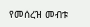የመሰረዝ መብቱ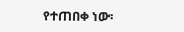የተጠበቀ ነው፡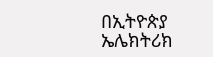በኢትዮጵያ ኤሌክትሪክ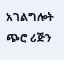አገልግሎት ጭሮ ሪጅን